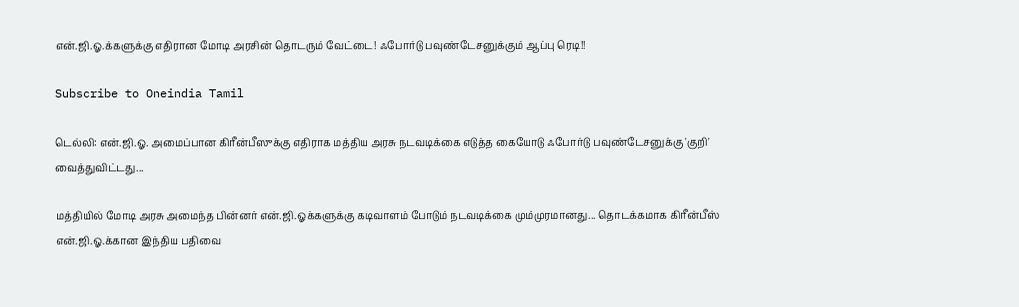என்.ஜி.ஓ.க்களுக்கு எதிரான மோடி அரசின் தொடரும் வேட்டை! ஃபோர்டு பவுண்டேசனுக்கும் ஆப்பு ரெடி!!

Subscribe to Oneindia Tamil

டெல்லி: என்.ஜி.ஓ. அமைப்பான கிரீன்பீஸுக்கு எதிராக மத்திய அரசு நடவடிக்கை எடுத்த கையோடு ஃபோர்டு பவுண்டேசனுக்கு 'குறி' வைத்துவிட்டது...

மத்தியில் மோடி அரசு அமைந்த பின்னர் என்.ஜி.ஓக்களுக்கு கடிவாளம் போடும் நடவடிக்கை மும்முரமானது... தொடக்கமாக கிரீன்பீஸ் என்.ஜி.ஓ.க்கான இந்திய பதிவை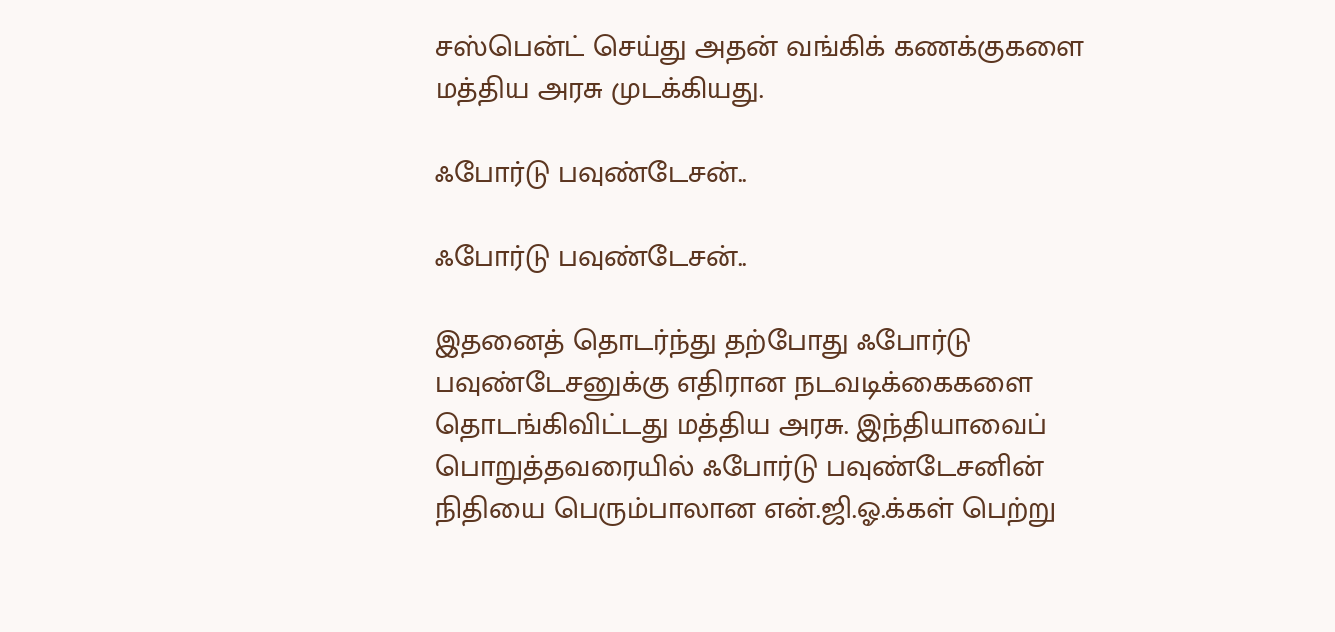சஸ்பென்ட் செய்து அதன் வங்கிக் கணக்குகளை மத்திய அரசு முடக்கியது.

ஃபோர்டு பவுண்டேசன்..

ஃபோர்டு பவுண்டேசன்..

இதனைத் தொடர்ந்து தற்போது ஃபோர்டு பவுண்டேசனுக்கு எதிரான நடவடிக்கைகளை தொடங்கிவிட்டது மத்திய அரசு. இந்தியாவைப் பொறுத்தவரையில் ஃபோர்டு பவுண்டேசனின் நிதியை பெரும்பாலான என்.ஜி.ஓ.க்கள் பெற்று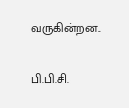வருகின்றன..

பி.பி.சி.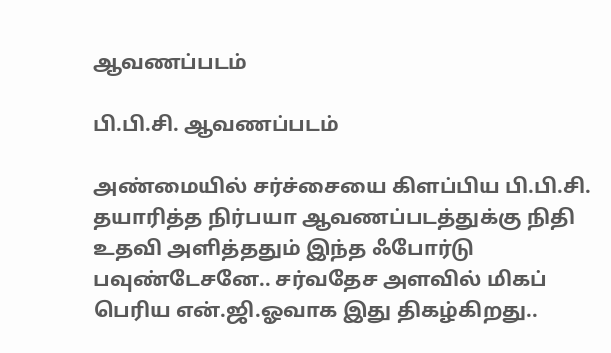ஆவணப்படம்

பி.பி.சி. ஆவணப்படம்

அண்மையில் சர்ச்சையை கிளப்பிய பி.பி.சி. தயாரித்த நிர்பயா ஆவணப்படத்துக்கு நிதி உதவி அளித்ததும் இந்த ஃபோர்டு பவுண்டேசனே.. சர்வதேச அளவில் மிகப் பெரிய என்.ஜி.ஓவாக இது திகழ்கிறது..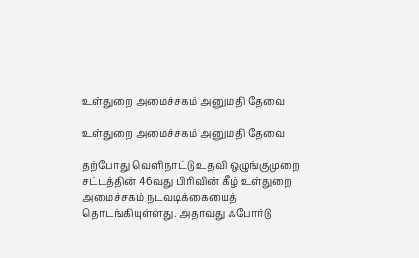உள்துறை அமைச்சகம் அனுமதி தேவை

உள்துறை அமைச்சகம் அனுமதி தேவை

தற்போது வெளிநாட்டு உதவி ஒழுங்குமுறை சட்டத்தின் 46வது பிரிவின் கீழ் உள்துறை அமைச்சகம் நடவடிக்கையைத் தொடங்கியுள்ளது. அதாவது ஃபோர்டு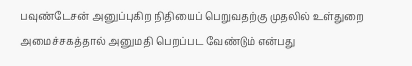பவுண்டேசன் அனுப்புகிற நிதியைப் பெறுவதற்கு முதலில் உள்துறை அமைச்சகத்தால் அனுமதி பெறப்பட வேண்டும் என்பது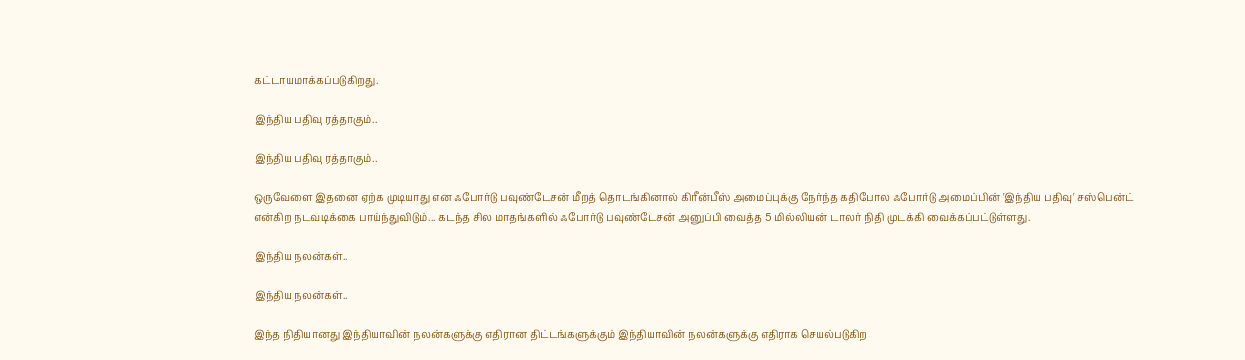கட்டாயமாக்கப்படுகிறது.

இந்திய பதிவு ரத்தாகும்..

இந்திய பதிவு ரத்தாகும்..

ஒருவேளை இதனை ஏற்க முடியாது என ஃபோர்டு பவுண்டேசன் மீறத் தொடங்கினால் கிரீன்பீஸ் அமைப்புக்கு நேர்ந்த கதிபோல ஃபோர்டு அமைப்பின் 'இந்திய பதிவு' சஸ்பென்ட் என்கிற நடவடிக்கை பாய்ந்துவிடும்... கடந்த சில மாதங்களில் ஃபோர்டு பவுண்டேசன் அனுப்பி வைத்த 5 மில்லியன் டாலர் நிதி முடக்கி வைக்கப்பட்டுள்ளது.

இந்திய நலன்கள்..

இந்திய நலன்கள்..

இந்த நிதியானது இந்தியாவின் நலன்களுக்கு எதிரான திட்டங்களுக்கும் இந்தியாவின் நலன்களுக்கு எதிராக செயல்படுகிற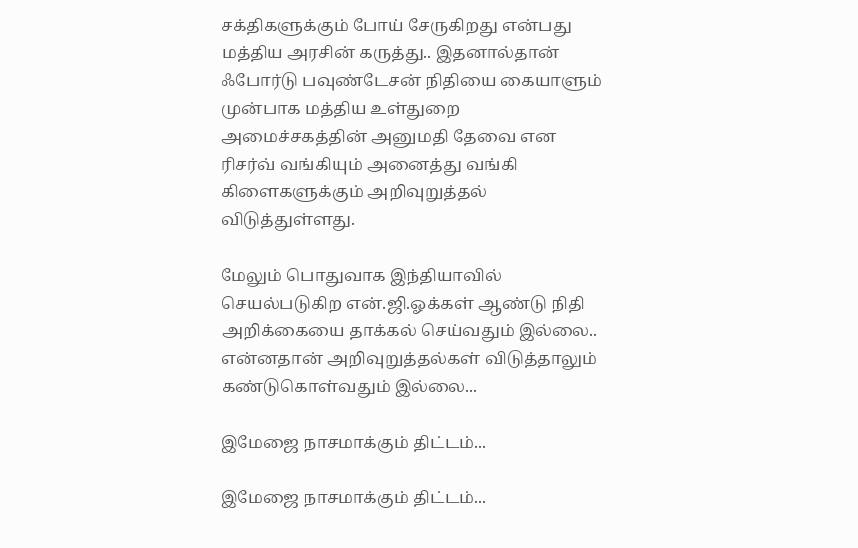சக்திகளுக்கும் போய் சேருகிறது என்பது மத்திய அரசின் கருத்து.. இதனால்தான் ஃபோர்டு பவுண்டேசன் நிதியை கையாளும் முன்பாக மத்திய உள்துறை அமைச்சகத்தின் அனுமதி தேவை என ரிசர்வ் வங்கியும் அனைத்து வங்கி கிளைகளுக்கும் அறிவுறுத்தல் விடுத்துள்ளது.

மேலும் பொதுவாக இந்தியாவில் செயல்படுகிற என்.ஜி.ஓக்கள் ஆண்டு நிதி அறிக்கையை தாக்கல் செய்வதும் இல்லை.. என்னதான் அறிவுறுத்தல்கள் விடுத்தாலும் கண்டுகொள்வதும் இல்லை...

இமேஜை நாசமாக்கும் திட்டம்...

இமேஜை நாசமாக்கும் திட்டம்...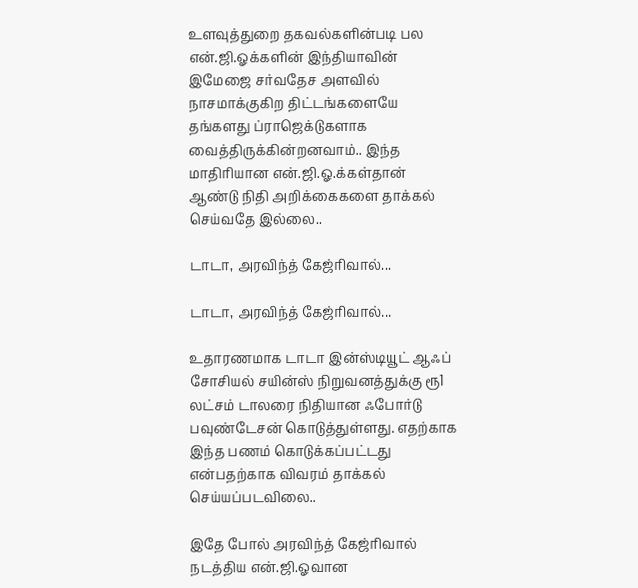உளவுத்துறை தகவல்களின்படி பல என்.ஜி.ஓக்களின் இந்தியாவின் இமேஜை சர்வதேச அளவில் நாசமாக்குகிற திட்டங்களையே தங்களது ப்ராஜெக்டுகளாக வைத்திருக்கின்றனவாம்.. இந்த மாதிரியான என்.ஜி.ஓ.க்கள்தான் ஆண்டு நிதி அறிக்கைகளை தாக்கல் செய்வதே இல்லை..

டாடா, அரவிந்த் கேஜ்ரிவால்...

டாடா, அரவிந்த் கேஜ்ரிவால்...

உதாரணமாக டாடா இன்ஸ்டியூட் ஆஃப் சோசியல் சயின்ஸ் நிறுவனத்துக்கு ரூ1 லட்சம் டாலரை நிதியான ஃபோர்டு பவுண்டேசன் கொடுத்துள்ளது. எதற்காக இந்த பணம் கொடுக்கப்பட்டது என்பதற்காக விவரம் தாக்கல் செய்யப்படவிலை..

இதே போல் அரவிந்த் கேஜ்ரிவால் நடத்திய என்.ஜி.ஓவான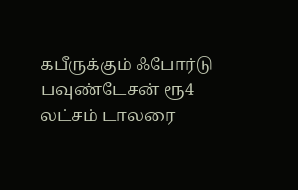கபீருக்கும் ஃபோர்டு பவுண்டேசன் ரூ4 லட்சம் டாலரை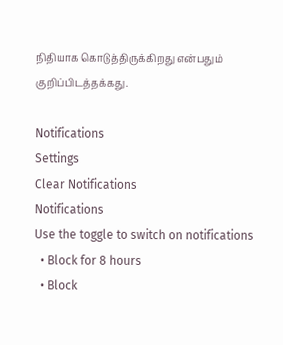நிதியாக கொடுத்திருக்கிறது என்பதும் குறிப்பிடத்தக்கது.

Notifications
Settings
Clear Notifications
Notifications
Use the toggle to switch on notifications
  • Block for 8 hours
  • Block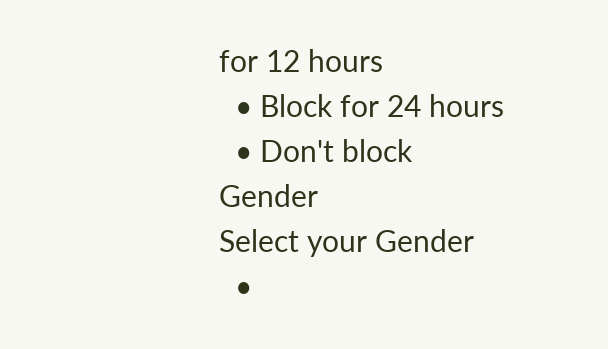for 12 hours
  • Block for 24 hours
  • Don't block
Gender
Select your Gender
  •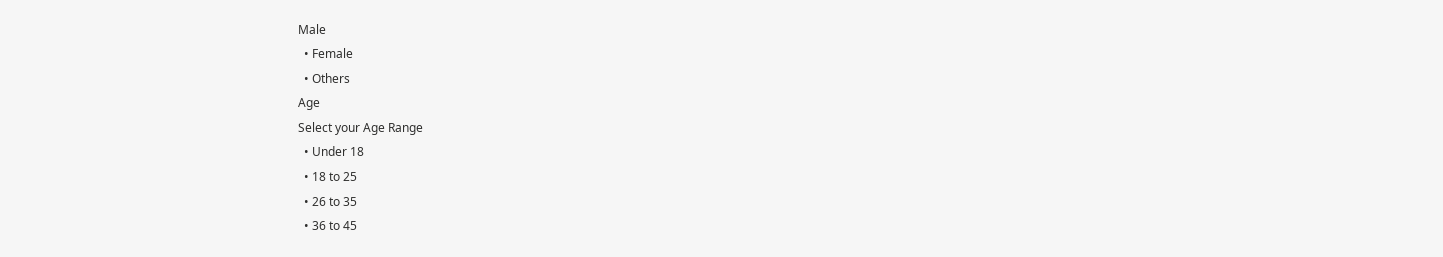Male
  • Female
  • Others
Age
Select your Age Range
  • Under 18
  • 18 to 25
  • 26 to 35
  • 36 to 45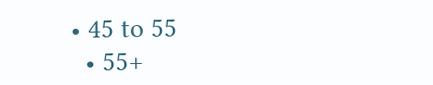• 45 to 55
  • 55+